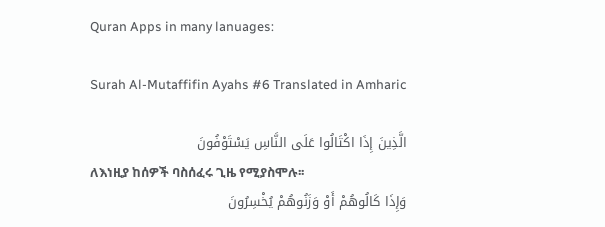Quran Apps in many lanuages:

Surah Al-Mutaffifin Ayahs #6 Translated in Amharic

الَّذِينَ إِذَا اكْتَالُوا عَلَى النَّاسِ يَسْتَوْفُونَ
ለእነዚያ ከሰዎች ባስሰፈሩ ጊዜ የሚያስሞሉ፡፡
وَإِذَا كَالُوهُمْ أَوْ وَزَنُوهُمْ يُخْسِرُونَ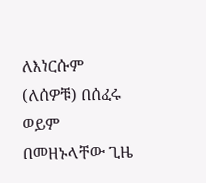ለእነርሱም (ለሰዎቹ) በሰፈሩ ወይም በመዘኑላቸው ጊዜ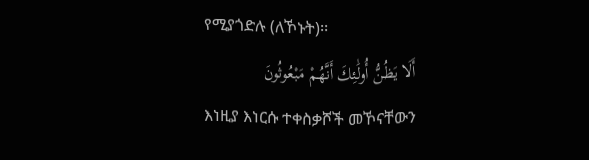የሚያጎድሉ (ለኾኑት)፡፡
أَلَا يَظُنُّ أُولَٰئِكَ أَنَّهُمْ مَبْعُوثُونَ
እነዚያ እነርሱ ተቀስቃሾች መኾናቸውን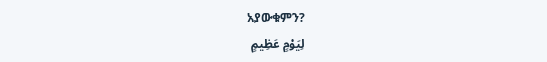አያውቁምን?
لِيَوْمٍ عَظِيمٍ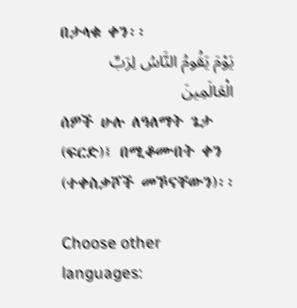በታላቁ ቀን፡፡
يَوْمَ يَقُومُ النَّاسُ لِرَبِّ الْعَالَمِينَ
ሰዎች ሁሉ ለዓለማት ጌታ (ፍርድ)፤ በሚቆሙበት ቀን (ተቀስቃሾች መኾናቸውን)፡፡

Choose other languages: